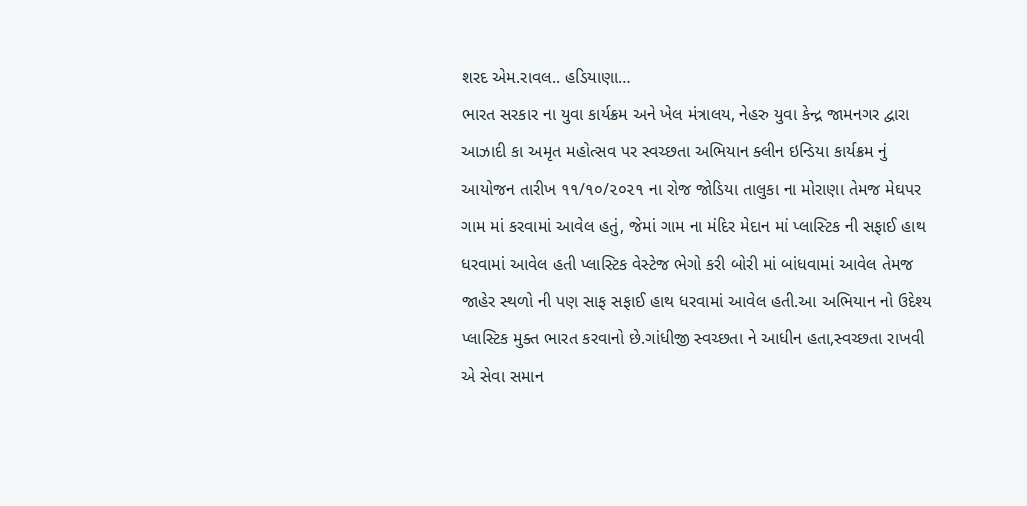શરદ એમ.રાવલ.. હડિયાણા…
ભારત સરકાર ના યુવા કાર્યક્રમ અને ખેલ મંત્રાલય, નેહરુ યુવા કેન્દ્ર જામનગર દ્વારા આઝાદી કા અમૃત મહોત્સવ પર સ્વચ્છતા અભિયાન ક્લીન ઇન્ડિયા કાર્યક્રમ નું આયોજન તારીખ ૧૧/૧૦/૨૦૨૧ ના રોજ જોડિયા તાલુકા ના મોરાણા તેમજ મેઘપર ગામ માં કરવામાં આવેલ હતું, જેમાં ગામ ના મંદિર મેદાન માં પ્લાસ્ટિક ની સફાઈ હાથ ધરવામાં આવેલ હતી પ્લાસ્ટિક વેસ્ટેજ ભેગો કરી બોરી માં બાંધવામાં આવેલ તેમજ જાહેર સ્થળો ની પણ સાફ સફાઈ હાથ ધરવામાં આવેલ હતી.આ અભિયાન નો ઉદેશ્ય પ્લાસ્ટિક મુક્ત ભારત કરવાનો છે.ગાંધીજી સ્વચ્છતા ને આધીન હતા,સ્વચ્છતા રાખવી એ સેવા સમાન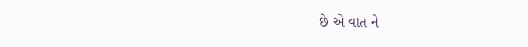છે એ વાત ને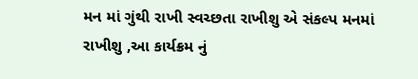મન માં ગુંથી રાખી સ્વચ્છતા રાખીશુ એ સંકલ્પ મનમાં રાખીશુ ,આ કાર્યક્રમ નું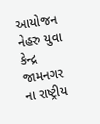આયોજન નેહરુ યુવા કેન્દ્ર જામનગર ના રાષ્ટ્રીય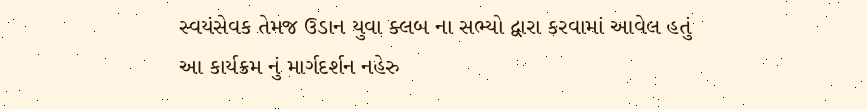સ્વયંસેવક તેમજ ઉડાન યુવા ક્લબ ના સભ્યો દ્વારા કરવામાં આવેલ હતું
આ કાર્યક્રમ નું માર્ગદર્શન નહેરુ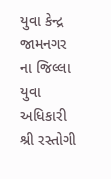યુવા કેન્દ્ર જામનગર ના જિલ્લા યુવા અધિકારી શ્રી રસ્તોગી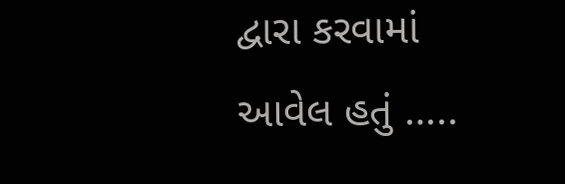દ્વારા કરવામાં આવેલ હતું …..